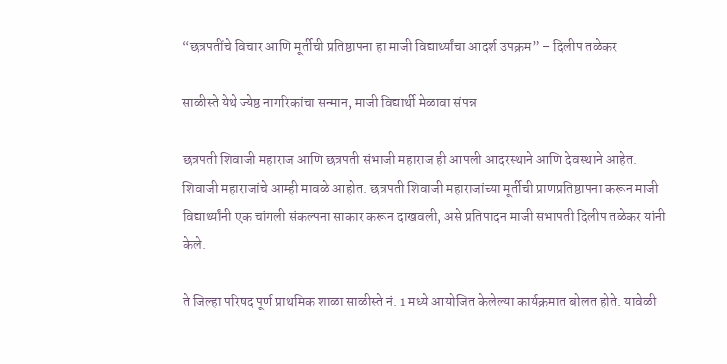“छत्रपतींचे विचार आणि मूर्तीची प्रतिष्ठापना हा माजी विद्यार्थ्यांचा आदर्श उपक्रम” – दिलीप तळेकर

साळीस्ते येथे ज्येष्ठ नागरिकांचा सन्मान, माजी विद्यार्थी मेळावा संपन्न

छत्रपती शिवाजी महाराज आणि छत्रपती संभाजी महाराज ही आपली आदरस्थाने आणि देवस्थाने आहेत. शिवाजी महाराजांचे आम्ही मावळे आहोत. छत्रपती शिवाजी महाराजांच्या मूर्तीची प्राणप्रतिष्ठापना करून माजी विद्यार्थ्यांनी एक चांगली संकल्पना साकार करून दाखवली, असे प्रतिपादन माजी सभापती दिलीप तळेकर यांनी केले.

ते जिल्हा परिषद पूर्ण प्राथमिक शाळा साळीस्ते नं. 1 मध्ये आयोजित केलेल्या कार्यक्रमात बोलत होते. यावेळी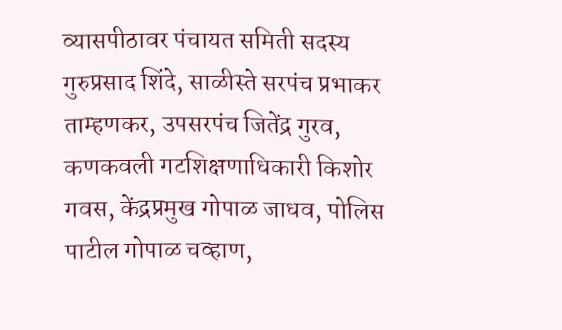व्यासपीठावर पंचायत समिती सदस्य गुरुप्रसाद शिंदे, साळीस्ते सरपंच प्रभाकर ताम्हणकर, उपसरपंच जितेंद्र गुरव, कणकवली गटशिक्षणाधिकारी किशोर गवस, केंद्रप्रमुख गोपाळ जाधव, पोलिस पाटील गोपाळ चव्हाण,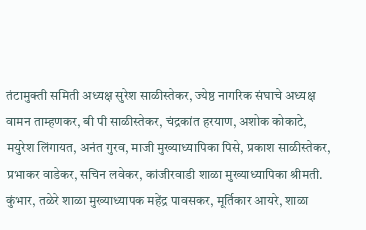तंटामुक्ती समिती अध्यक्ष सुरेश साळीस्तेकर, ज्येष्ठ नागरिक संघाचे अध्यक्ष वामन ताम्हणकर, बी पी साळीस्तेकर, चंद्रकांत हरयाण, अशोक कोकाटे, मयुरेश लिंगायत, अनंत गुरव, माजी मुख्याध्यापिका पिसे, प्रकाश साळीस्तेकर, प्रभाकर वाडेकर, सचिन लवेकर, कांजीरवाडी शाळा मुख्याध्यापिका श्रीमती. कुंभार, तळेरे शाळा मुख्याध्यापक महेंद्र पावसकर, मूर्तिकार आयरे, शाळा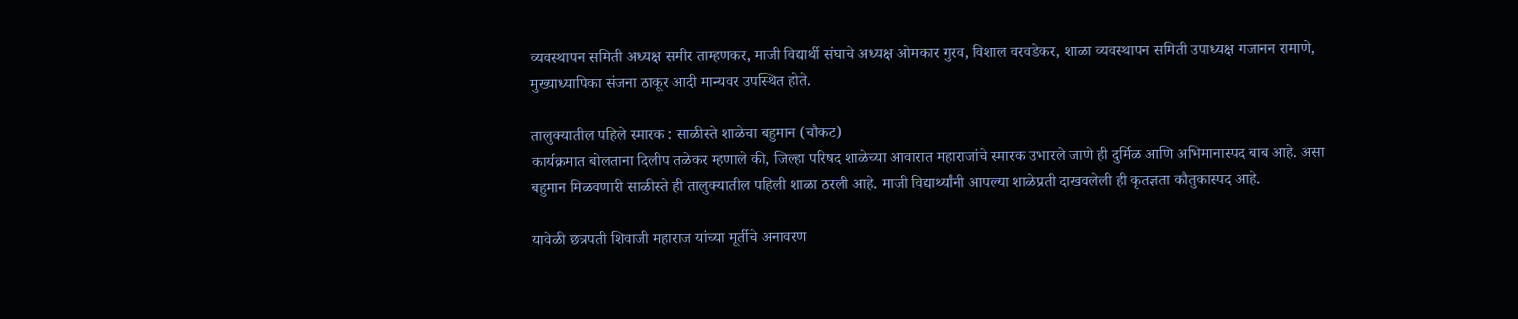व्यवस्थापन समिती अध्यक्ष समीर ताम्हणकर, माजी विद्यार्थी संघाचे अध्यक्ष ओमकार गुरव, विशाल वरवडेकर, शाळा व्यवस्थापन समिती उपाध्यक्ष गजानन रामाणे, मुख्याध्यापिका संजना ठाकूर आदी मान्यवर उपस्थित होते.

तालुक्यातील पहिले स्मारक : साळीस्ते शाळेचा बहुमान (चौकट)
कार्यक्रमात बोलताना दिलीप तळेकर म्हणाले की, जिल्हा परिषद शाळेच्या आवारात महाराजांचे स्मारक उभारले जाणे ही दुर्मिळ आणि अभिमानास्पद बाब आहे. असा बहुमान मिळवणारी साळीस्ते ही तालुक्यातील पहिली शाळा ठरली आहे. माजी विद्यार्थ्यांनी आपल्या शाळेप्रती दाखवलेली ही कृतज्ञता कौतुकास्पद आहे.

यावेळी छत्रपती शिवाजी महाराज यांच्या मूर्तीचे अनावरण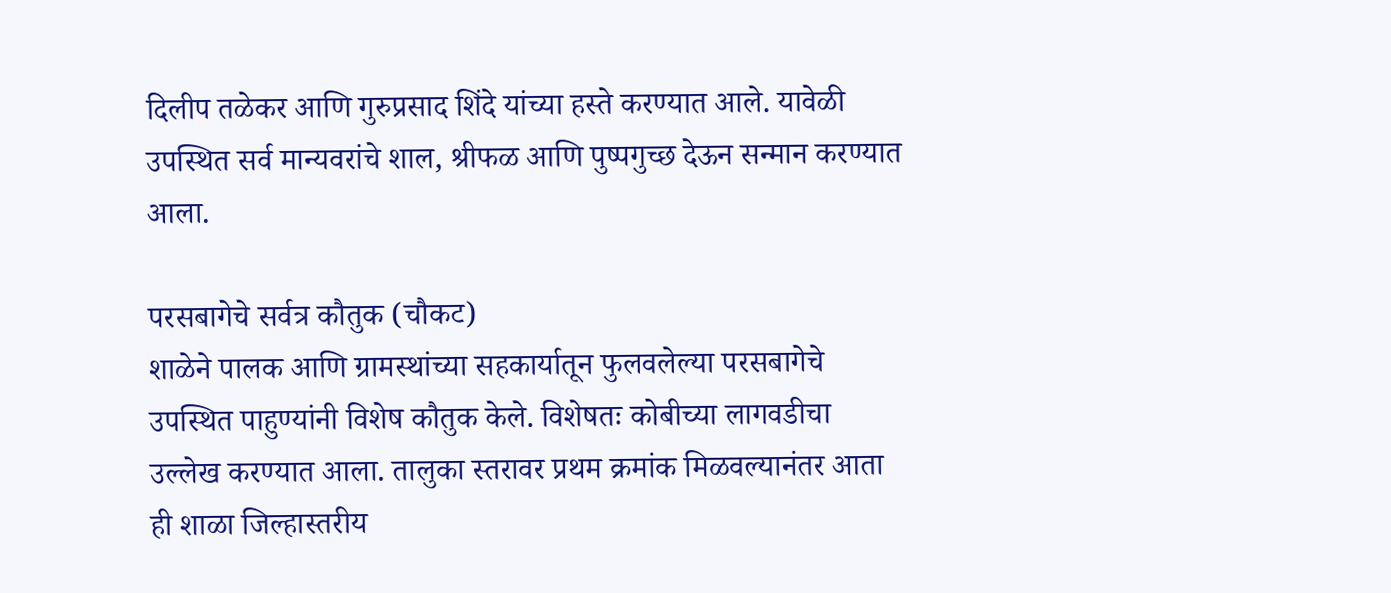दिलीप तळेकर आणि गुरुप्रसाद शिंदे यांच्या हस्ते करण्यात आले. यावेळी उपस्थित सर्व मान्यवरांचे शाल, श्रीफळ आणि पुष्पगुच्छ देऊन सन्मान करण्यात आला.

परसबागेचे सर्वत्र कौतुक (चौकट)
शाळेने पालक आणि ग्रामस्थांच्या सहकार्यातून फुलवलेल्या परसबागेचे उपस्थित पाहुण्यांनी विशेष कौतुक केले. विशेषतः कोबीच्या लागवडीचा उल्लेख करण्यात आला. तालुका स्तरावर प्रथम क्रमांक मिळवल्यानंतर आता ही शाळा जिल्हास्तरीय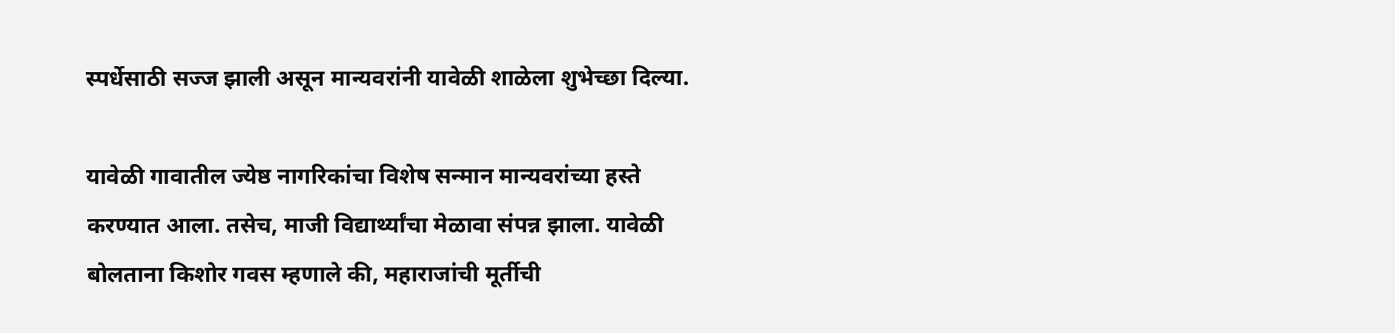स्पर्धेसाठी सज्ज झाली असून मान्यवरांनी यावेळी शाळेला शुभेच्छा दिल्या.

यावेळी गावातील ज्येष्ठ नागरिकांचा विशेष सन्मान मान्यवरांच्या हस्ते करण्यात आला. तसेच, माजी विद्यार्थ्यांचा मेळावा संपन्न झाला. यावेळी बोलताना किशोर गवस म्हणाले की, महाराजांची मूर्तीची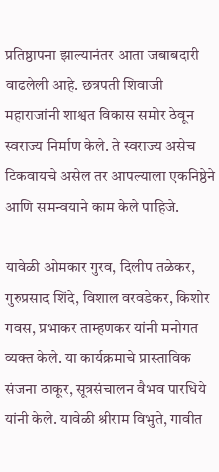प्रतिष्ठापना झाल्यानंतर आता जबाबदारी वाढलेली आहे. छत्रपती शिवाजी महाराजांनी शाश्वत विकास समोर ठेवून स्वराज्य निर्माण केले. ते स्वराज्य असेच टिकवायचे असेल तर आपल्याला एकनिष्ठेने आणि समन्वयाने काम केले पाहिजे.

यावेळी ओमकार गुरव, दिलीप तळेकर, गुरुप्रसाद शिंदे, विशाल वरवडेकर, किशोर गवस, प्रभाकर ताम्हणकर यांनी मनोगत व्यक्त केले. या कार्यक्रमाचे प्रास्ताविक संजना ठाकूर, सूत्रसंचालन वैभव पारधिये यांनी केले. यावेळी श्रीराम विभुते, गावीत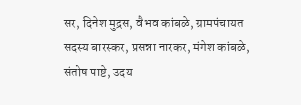सर, दिनेश मुद्रस, वैभव कांबळे, ग्रामपंचायत सदस्य बारस्कर, प्रसन्ना नारकर, मंगेश कांबळे, संतोष पाष्टे, उदय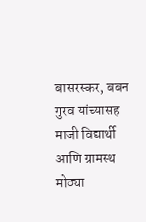बासरस्कर, बबन गुरव यांच्यासह माजी विद्यार्थी आणि ग्रामस्थ मोठ्या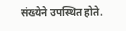संख्येने उपस्थित होते.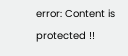error: Content is protected !!